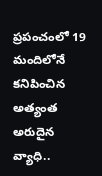ప్రపంచంలో 19 మందిలోనే కనిపించిన అత్యంత అరుదైన వ్యాధి..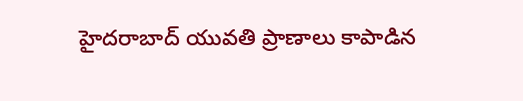హైదరాబాద్ యువతి ప్రాణాలు కాపాడిన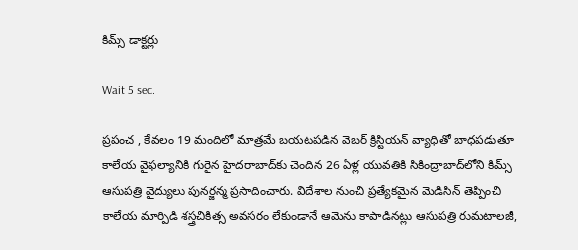కిమ్స్ డాక్టర్లు

Wait 5 sec.

ప్రపంచ , కేవలం 19 మందిలో మాత్రమే బయటపడిన వెబర్‌ క్రిస్టియన్‌ వ్యాధితో బాధపడుతూ కాలేయ వైఫల్యానికి గురైన హైదరాబాద్‌కు చెందిన 26 ఏళ్ల యువతికి సికింద్రాబాద్‌లోని కిమ్స్ ఆసుపత్రి వైద్యులు పునర్జన్మ ప్రసాదించారు. విదేశాల నుంచి ప్రత్యేకమైన మెడిసిన్ తెప్పించి కాలేయ మార్పిడి శస్త్రచికిత్స అవసరం లేకుండానే ఆమెను కాపాడినట్లు ఆసుపత్రి రుమటాలజీ,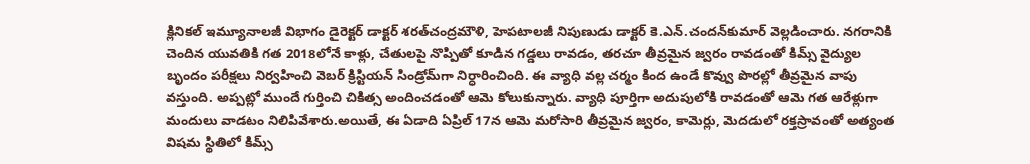క్లినికల్‌ ఇమ్యూనాలజీ విభాగం డైరెక్టర్ డాక్టర్ శరత్‌చంద్రమౌళి, హెపటాలజీ నిపుణుడు డాక్టర్ కె.ఎన్.చందన్‌కుమార్ వెల్లడించారు. నగరానికి చెందిన యువతికి గత 2018లోనే కాళ్లు, చేతులపై నొప్పితో కూడిన గడ్డలు రావడం, తరచూ తీవ్రమైన జ్వరం రావడంతో కిమ్స్ వైద్యుల బృందం పరీక్షలు నిర్వహించి వెబర్‌ క్రిస్టియన్‌ సిండ్రోమ్‌గా నిర్ధారించింది. ఈ వ్యాధి వల్ల చర్మం కింద ఉండే కొవ్వు పొరల్లో తీవ్రమైన వాపు వస్తుంది. అప్పట్లో ముందే గుర్తించి చికిత్స అందించడంతో ఆమె కోలుకున్నారు. వ్యాధి పూర్తిగా అదుపులోకి రావడంతో ఆమె గత ఆరేళ్లుగా మందులు వాడటం నిలిపివేశారు.అయితే, ఈ ఏడాది ఏప్రిల్ 17న ఆమె మరోసారి తీవ్రమైన జ్వరం, కామెర్లు, మెదడులో రక్తస్రావంతో అత్యంత విషమ స్థితిలో కిమ్స్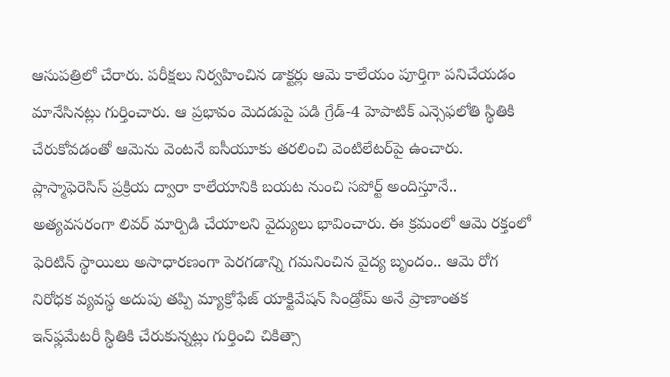ఆసుపత్రిలో చేరారు. పరీక్షలు నిర్వహించిన డాక్టర్లు ఆమె కాలేయం పూర్తిగా పనిచేయడం మానేసినట్లు గుర్తించారు. ఆ ప్రభావం మెదడుపై పడి గ్రేడ్‌-4 హెపాటిక్‌ ఎన్సెఫలోతి స్థితికి చేరుకోవడంతో ఆమెను వెంటనే ఐసీయూకు తరలించి వెంటిలేటర్‌పై ఉంచారు. ప్లాస్మాఫెరెసిస్‌ ప్రక్రియ ద్వారా కాలేయానికి బయట నుంచి సపోర్ట్ అందిస్తూనే.. అత్యవసరంగా లివర్ మార్పిడి చేయాలని వైద్యులు భావించారు. ఈ క్రమంలో ఆమె రక్తంలో ఫెరిటిన్ స్థాయిలు అసాధారణంగా పెరగడాన్ని గమనించిన వైద్య బృందం.. ఆమె రోగ నిరోధక వ్యవస్థ అదుపు తప్పి మ్యాక్రోఫేజ్‌ యాక్టివేషన్‌ సిండ్రోమ్‌ అనే ప్రాణాంతక ఇన్‌ఫ్లమేటరీ స్థితికి చేరుకున్నట్లు గుర్తించి చికిత్సా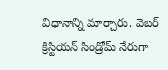విధానాన్ని మార్చారు. వెబర్‌ క్రిస్టియన్‌ సిండ్రోమ్‌ నేరుగా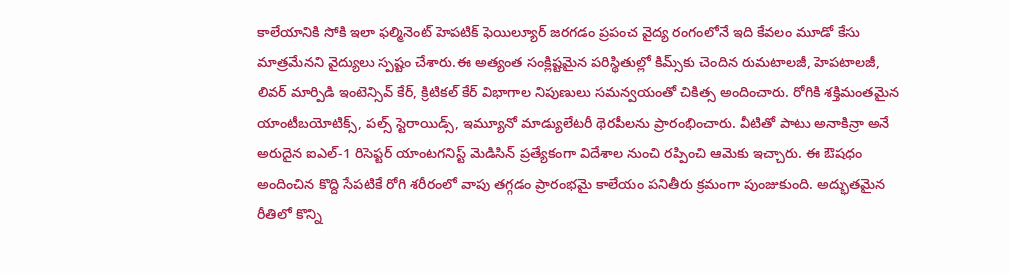కాలేయానికి సోకి ఇలా ఫల్మినెంట్‌ హెపటిక్‌ ఫెయిల్యూర్ జరగడం ప్రపంచ వైద్య రంగంలోనే ఇది కేవలం మూడో కేసు మాత్రమేనని వైద్యులు స్పష్టం చేశారు.ఈ అత్యంత సంక్లిష్టమైన పరిస్థితుల్లో కిమ్స్‌కు చెందిన రుమటాలజీ, హెపటాలజీ, లివర్ మార్పిడి ఇంటెన్సివ్ కేర్, క్రిటికల్ కేర్ విభాగాల నిపుణులు సమన్వయంతో చికిత్స అందించారు. రోగికి శక్తిమంతమైన యాంటీబయోటిక్స్, పల్స్ స్టెరాయిడ్స్, ఇమ్యూనో మాడ్యులేటరీ థెరపీలను ప్రారంభించారు. వీటితో పాటు అనాకిన్రా అనే అరుదైన ఐఎల్‌-1 రిసెప్టర్ యాంటగనిస్ట్ మెడిసిన్ ప్రత్యేకంగా విదేశాల నుంచి రప్పించి ఆమెకు ఇచ్చారు. ఈ ఔషధం అందించిన కొద్ది సేపటికే రోగి శరీరంలో వాపు తగ్గడం ప్రారంభమై కాలేయం పనితీరు క్రమంగా పుంజుకుంది. అద్భుతమైన రీతిలో కొన్ని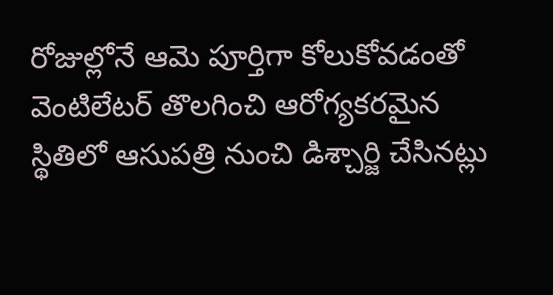రోజుల్లోనే ఆమె పూర్తిగా కోలుకోవడంతో వెంటిలేటర్ తొలగించి ఆరోగ్యకరమైన స్థితిలో ఆసుపత్రి నుంచి డిశ్చార్జి చేసినట్లు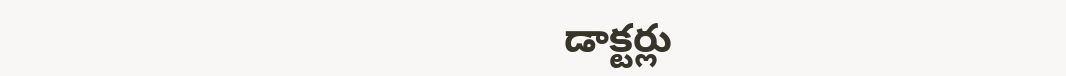డాక్టర్లు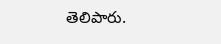తెలిపారు.